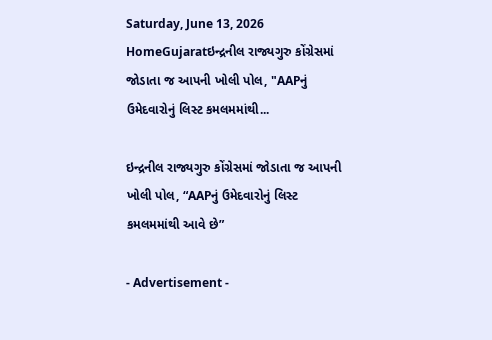Saturday, June 13, 2026
HomeGujaratઇન્દ્રનીલ રાજ્યગુરુ કોંગ્રેસમાં જોડાતા જ આપની ખોલી પોલ, "AAPનું ઉમેદવારોનું લિસ્ટ કમલમમાંથી...

ઇન્દ્રનીલ રાજ્યગુરુ કોંગ્રેસમાં જોડાતા જ આપની ખોલી પોલ, “AAPનું ઉમેદવારોનું લિસ્ટ કમલમમાંથી આવે છે”

- Advertisement -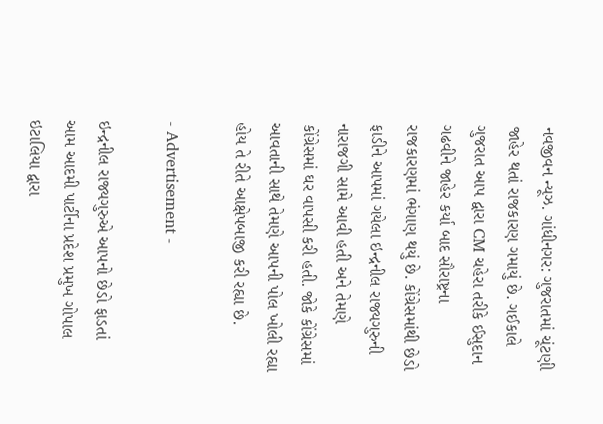નવજીવન ન્યૂઝ. ગાંધીનગર: ગુજરાતમાં ચૂંટણી જાહેર થતાં રાજકારણ ગમાયું છે. ગઈકાલે ગુજરાત આપ દ્વારા CM ચહેરા તરીકે ઈસુદાન ગઢવીને જાહેર કર્યા બાદ સૌરાષ્ટ્રના રાજકારણમાં ભંગાણ થયું છે. કોંગ્રેસમાંથી છેડો ફાડીને આપમાં ગયેલા ઇન્દ્રનીલ રાજ્યગુરુની નારાજગી સામે આવી હતી અને તેમણે કોંગ્રેસમાં ઘર વાપસી કરી હતી. જોકે કોંગ્રેસમાં આવતાની સાથે તેમણે આપની પોલ ખોલી રહ્યા હોય તે રીતે આક્ષેપબાજી કરી રહ્યા છે.

- Advertisement -

ઇન્દ્રનીલ રાજ્યગુરુએ આપનો છેડો ફાડતાં આમ આદમી પાર્ટીના પ્રદેશ પ્રમુખ ગોપાલ ઇટાલિયા દ્વારા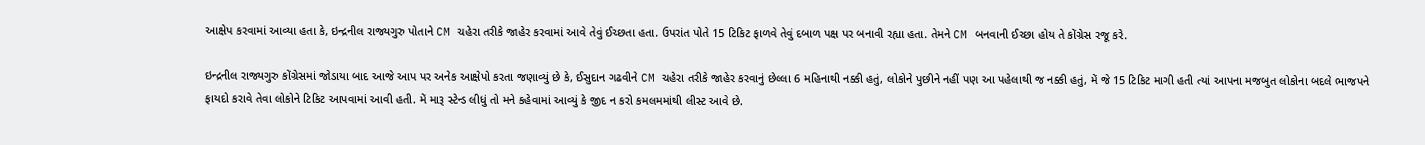આક્ષેપ કરવામાં આવ્યા હતા કે, ઇન્દ્રનીલ રાજ્યગુરુ પોતાને CM ચહેરા તરીકે જાહેર કરવામાં આવે તેવું ઈચ્છતા હતા. ઉપરાંત પોતે 15 ટિકિટ ફાળવે તેવું દબાળ પક્ષ પર બનાવી રહ્યા હતા. તેમને CM બનવાની ઈચ્છા હોય તે કોંગ્રેસ રજૂ કરે.

ઇન્દ્રનીલ રાજ્યગુરુ કોંગ્રેસમાં જોડાયા બાદ આજે આપ પર અનેક આક્ષેપો કરતા જણાવ્યું છે કે, ઈસુદાન ગઢવીને CM ચહેરા તરીકે જાહેર કરવાનું છેલ્લા 6 મહિનાથી નક્કી હતું, લોકોને પુછીને નહીં પણ આ પહેલાથી જ નક્કી હતું, મેં જે 15 ટિકિટ માગી હતી ત્યાં આપના મજબુત લોકોના બદલે ભાજપને ફાયદો કરાવે તેવા લોકોને ટિકિટ આપવામાં આવી હતી. મેં મારૂ સ્ટેન્ડ લીધું તો મને કહેવામાં આવ્યું કે જીદ ન કરો કમલમમાંથી લીસ્ટ આવે છે.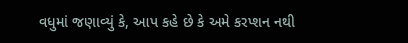વધુમાં જણાવ્યું કે, આપ કહે છે કે અમે કરપ્શન નથી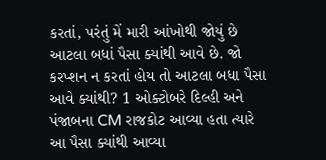કરતાં, પરંતું મેં મારી આંખોથી જોયું છે આટલા બધાં પૈસા ક્યાંથી આવે છે. જો કરપ્શન ન કરતાં હોય તો આટલા બધા પૈસા આવે ક્યાંથી? 1 ઓક્ટોબરે દિલ્હી અને પંજાબના CM રાજકોટ આવ્યા હતા ત્યારે આ પૈસા ક્યાંથી આવ્યા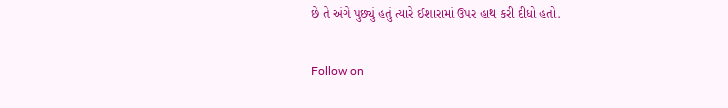છે તે અંગે પુછ્યું હતું ત્યારે ઈશારામાં ઉપર હાથ કરી દીધો હતો.

Follow on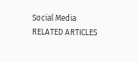Social Media
RELATED ARTICLES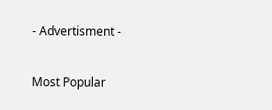- Advertisment -

Most Popular